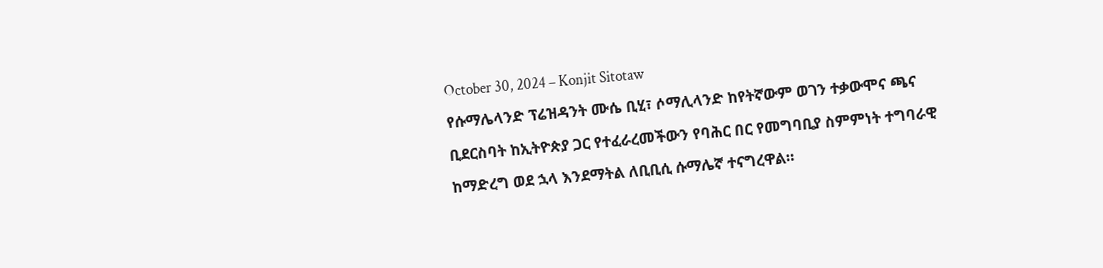October 30, 2024 – Konjit Sitotaw
የሱማሌላንድ ፕሬዝዳንት ሙሴ ቢሂ፣ ሶማሊላንድ ከየትኛውም ወገን ተቃውሞና ጫና ቢደርስባት ከኢትዮጵያ ጋር የተፈራረመችውን የባሕር በር የመግባቢያ ስምምነት ተግባራዊ ከማድረግ ወደ ኋላ እንደማትል ለቢቢሲ ሱማሌኛ ተናግረዋል።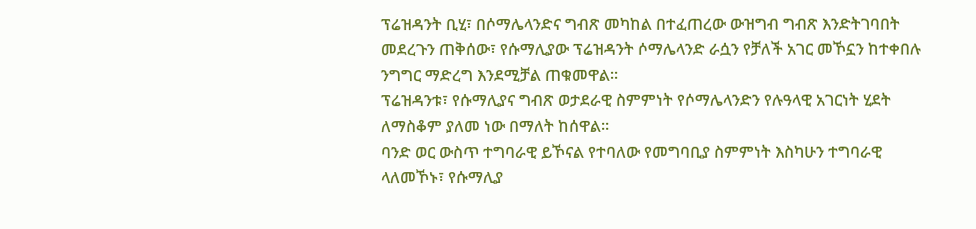ፕሬዝዳንት ቢሂ፣ በሶማሌላንድና ግብጽ መካከል በተፈጠረው ውዝግብ ግብጽ እንድትገባበት መደረጉን ጠቅሰው፣ የሱማሊያው ፕሬዝዳንት ሶማሌላንድ ራሷን የቻለች አገር መኾኗን ከተቀበሉ ንግግር ማድረግ እንደሚቻል ጠቁመዋል።
ፕሬዝዳንቱ፣ የሱማሊያና ግብጽ ወታደራዊ ስምምነት የሶማሌላንድን የሉዓላዊ አገርነት ሂደት ለማስቆም ያለመ ነው በማለት ከሰዋል።
ባንድ ወር ውስጥ ተግባራዊ ይኾናል የተባለው የመግባቢያ ስምምነት እስካሁን ተግባራዊ ላለመኾኑ፣ የሱማሊያ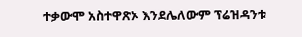ተቃውሞ አስተዋጽኦ እንደሌለውም ፕሬዝዳንቱ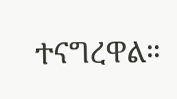ተናግረዋል።